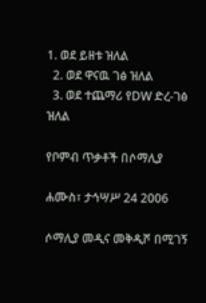1. ወደ ይዘቱ ዝለል
  2. ወደ ዋናዉ ገፅ ዝለል
  3. ወደ ተጨማሪ የDW ድረ-ገፅ ዝለል

የቦምብ ጥቃቶች በሶማሊያ

ሐሙስ፣ ታኅሣሥ 24 2006

ሶማሊያ መዲና መቅዲሾ በሚገኝ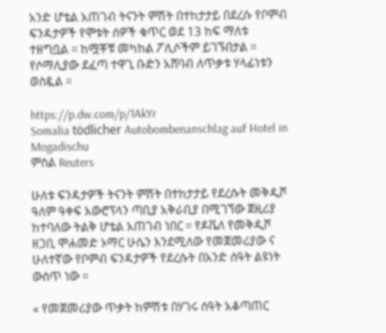አንድ ሆቴል አጠገብ ትናንት ምሽት በተከታታይ በደረሱ የቦምብ ፍንዳታዎች የሞቱት ሰዎች ቁጥር ወደ 13 ከፍ ማለቱ ተዘግቧል ። ከሟቾቹ መካከል ፖሊሶችም ይገኙበታል ። የሶማሊያው ደፈጣ ተዋጊ ቡድን አሸባብ ለጥቃቱ ሃላፊነቱን ወስዷል ።

https://p.dw.com/p/1AkYr
Somalia tödlicher Autobombenanschlag auf Hotel in Mogadischu
ምስል Reuters

ሁለቱ ፍንዳታዎች ትናንት ምሽት በተከታታይ የደረሱት መቅዲሾ ዓለም ዓቀፍ አውሮፕላን ጣቢያ አቅራቢያ በሚገኘው ጀዚሪያ ከተባለው ትልቅ ሆቴል አጠገብ ነበር ። የዶቬለ የመቅዲሾ ዘጋቢ ሞሐመድ ኦማር ሁሴን እንደሚለው የመጀመሪያው ና ሁለተኛው የቦምብ ፍንዳታዎች የደረሱት በአንድ ሰዓት ልዩነት ውስጥ ነው ።

« የመጀመሪያው ጥቃት ከምሽቱ በሃገሩ ሰዓት አቆጣጠር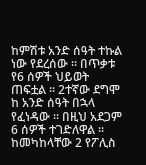ከምሽቱ አንድ ሰዓት ተኩል ነው የደረሰው ። በጥቃቱ የ6 ሰዎች ህይወት ጠፍቷል ። 2ተኛው ደግሞ ከ አንድ ሰዓት በኋላ የፈነዳው ። በዚህ አደጋም 6 ሰዎች ተገድለዋል ። ከመካከላቸው 2 የፖሊስ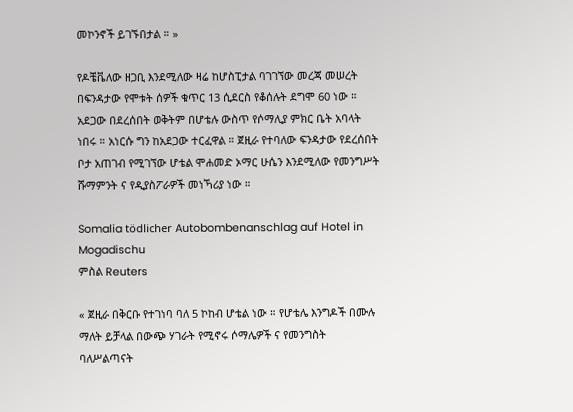መኮንኖች ይገኙበታል ። »

የዶቼቬለው ዘጋቢ እንደሚለው ዛሬ ከሆስፒታል ባገገኘው መረጃ መሠረት በፍንዳታው የሞቱት ሰዎች ቁጥር 13 ሲደርስ የቆሰሉት ደግሞ 60 ነው ። አደጋው በደረሰበት ወቅትም በሆቴሉ ውስጥ የሶማሊያ ምክር ቤት አባላት ነበሩ ። አነርሱ ግን ከአደጋው ተርፈዋል ። ጀዚራ የተባለው ፍንዳታው የደረሰበት ቦታ አጠገብ የሚገኘው ሆቴል ሞሐመድ ኦማር ሁሴን እንደሚለው የመንግሥት ሹማምንት ና የዲያስፖራዎች መነኻሪያ ነው ።

Somalia tödlicher Autobombenanschlag auf Hotel in Mogadischu
ምስል Reuters

« ጀዚራ በቅርቡ የተገነባ ባለ 5 ኮከብ ሆቴል ነው ። የሆቴሌ እንግዶች በሙሉ ማለት ይቻላል በውጭ ሃገራት የሚኖሩ ሶማሌዎች ና የመንግስት ባለሥልጣናት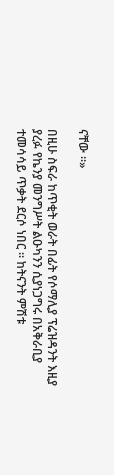ናቸው ።»

በዚሁ ስፍራ ከጥቂት ወራት በፊት የሶማሊያ ፕሬዝዳንት እዚያ ያረፉ የኬንያ መንግሥት ልዑካንን ሲያነጋግሩ በአቅራቢያ ተመሳሳይ ጥቃት ደርሶ ነበር ። ከትናንት ምሽቱ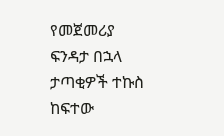የመጀመሪያ ፍንዳታ በኋላ ታጣቂዎች ተኩስ ከፍተው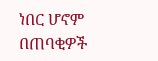ነበር ሆኖም በጠባቂዎች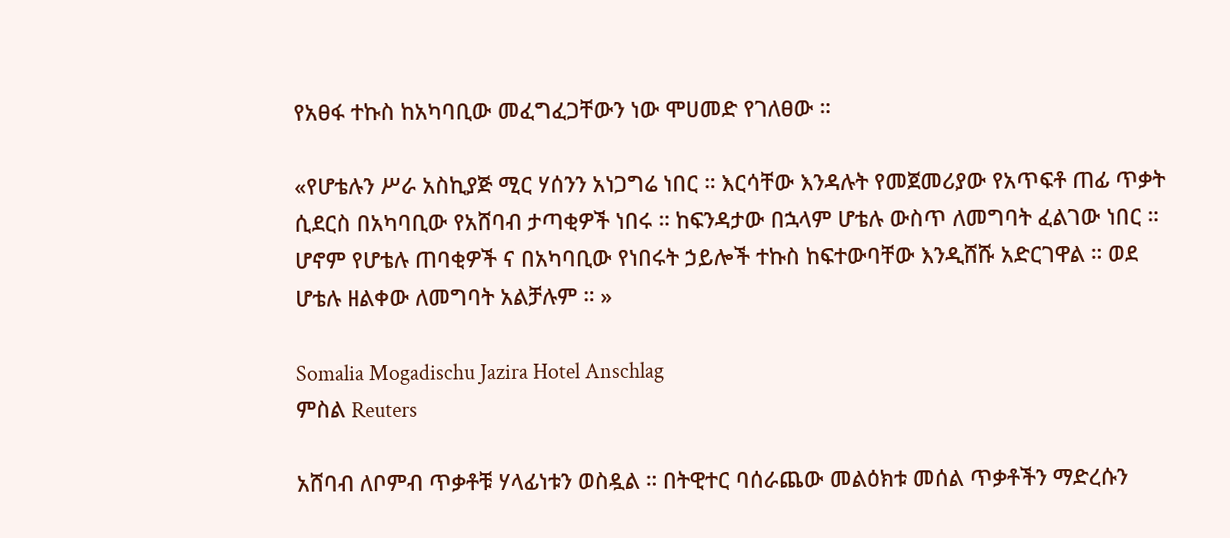የአፀፋ ተኩስ ከአካባቢው መፈግፈጋቸውን ነው ሞሀመድ የገለፀው ።

«የሆቴሉን ሥራ አስኪያጅ ሚር ሃሰንን አነጋግሬ ነበር ። እርሳቸው እንዳሉት የመጀመሪያው የአጥፍቶ ጠፊ ጥቃት ሲደርስ በአካባቢው የአሸባብ ታጣቂዎች ነበሩ ። ከፍንዳታው በኋላም ሆቴሉ ውስጥ ለመግባት ፈልገው ነበር ። ሆኖም የሆቴሉ ጠባቂዎች ና በአካባቢው የነበሩት ኃይሎች ተኩስ ከፍተውባቸው እንዲሸሹ አድርገዋል ። ወደ ሆቴሉ ዘልቀው ለመግባት አልቻሉም ። »

Somalia Mogadischu Jazira Hotel Anschlag
ምስል Reuters

አሸባብ ለቦምብ ጥቃቶቹ ሃላፊነቱን ወስዷል ። በትዊተር ባሰራጨው መልዕክቱ መሰል ጥቃቶችን ማድረሱን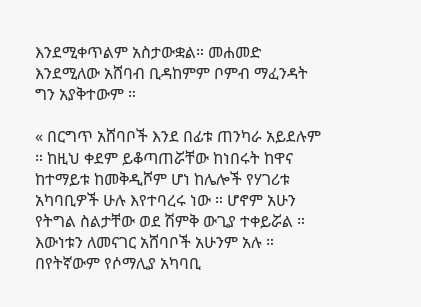እንደሚቀጥልም አስታውቋል። መሐመድ እንደሚለው አሸባብ ቢዳከምም ቦምብ ማፈንዳት ግን አያቅተውም ።

« በርግጥ አሸባቦች እንደ በፊቱ ጠንካራ አይደሉም ። ከዚህ ቀደም ይቆጣጠሯቸው ከነበሩት ከዋና ከተማይቱ ከመቅዲሾም ሆነ ከሌሎች የሃገሪቱ አካባቢዎች ሁሉ እየተባረሩ ነው ። ሆኖም አሁን የትግል ስልታቸው ወደ ሽምቅ ውጊያ ተቀይሯል ። እውነቱን ለመናገር አሸባቦች አሁንም አሉ ። በየትኛውም የሶማሊያ አካባቢ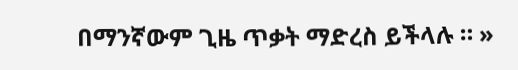በማንኛውም ጊዜ ጥቃት ማድረስ ይችላሉ ። »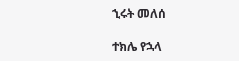ኂሩት መለሰ

ተክሌ የኋላ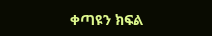ቀጣዩን ክፍል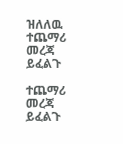ዝለለዉ ተጨማሪ መረጃ ይፈልጉ

ተጨማሪ መረጃ ይፈልጉ